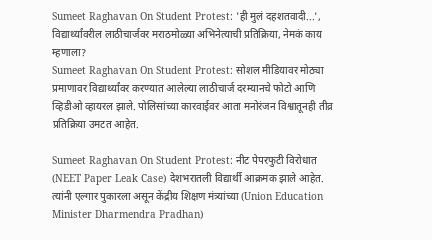Sumeet Raghavan On Student Protest: 'ही मुलं दहशतवादी...', विद्यार्थ्यांवरील लाठीचार्जवर मराठमोळ्या अभिनेत्याची प्रतिक्रिया, नेमकं काय म्हणाला?
Sumeet Raghavan On Student Protest: सोशल मीडियावर मोठ्या प्रमाणावर विद्यार्थ्यांवर करण्यात आलेल्या लाठीचार्ज दरम्यानचे फोटो आणि व्हिडीओ व्हायरल झाले. पोलिसांच्या कारवाईवर आता मनोरंजन विश्वातूनही तीव्र प्रतिक्रिया उमटत आहेत.

Sumeet Raghavan On Student Protest: नीट पेपरफुटी विरोधात (NEET Paper Leak Case) देशभरातली विद्यार्थी आक्रमक झाले आहेत. त्यांनी एल्गार पुकारला असून केंद्रीय शिक्षण मंत्र्यांच्या (Union Education Minister Dharmendra Pradhan)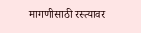मागणीसाठी रस्त्यावर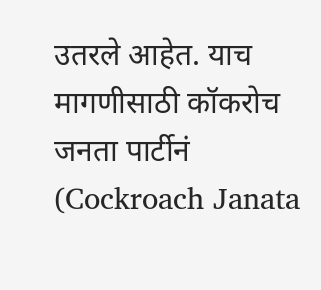उतरले आहेत. याच मागणीसाठी कॉकरोच जनता पार्टीनं (Cockroach Janata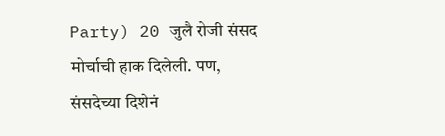Party) 20 जुलै रोजी संसद मोर्चाची हाक दिलेली. पण, संसदेच्या दिशेनं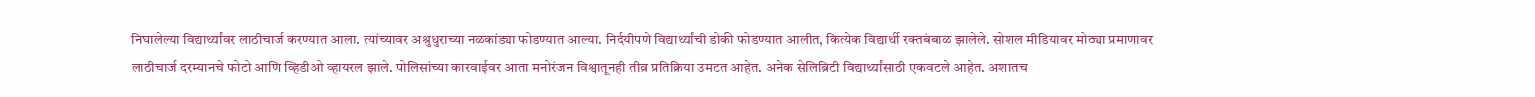निघालेल्या विद्यार्थ्यांवर लाठीचार्ज करण्यात आला. त्यांच्यावर अश्रुधुराच्या नळकांड्या फोडण्यात आल्या. निर्दयीपणे विद्यार्थ्यांची डोकी फोडण्यात आलीत, कित्येक विद्यार्थी रक्तबंबाळ झालेले. सोशल मीडियावर मोठ्या प्रमाणावर लाठीचार्ज दरम्यानचे फोटो आणि व्हिडीओ व्हायरल झाले. पोलिसांच्या कारवाईवर आता मनोरंजन विश्वातूनही तीव्र प्रतिक्रिया उमटत आहेत. अनेक सेलिब्रिटी विद्यार्थ्यांसाठी एकवटले आहेत. अशातच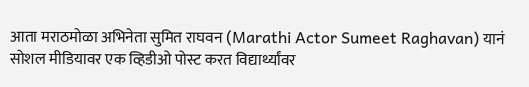आता मराठमोळा अभिनेता सुमित राघवन (Marathi Actor Sumeet Raghavan) यानं सोशल मीडियावर एक व्हिडीओ पोस्ट करत विद्यार्थ्यांवर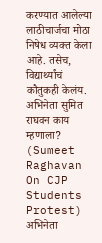करण्यात आलेल्या लाठीचार्जचा मोठा निषेध व्यक्त केला आहे. तसेच, विद्यार्थ्यांचं कौतुकही केलंय.
अभिनेता सुमित राघवन काय म्हणाला? (Sumeet Raghavan On CJP Students Protest)
अभिनेता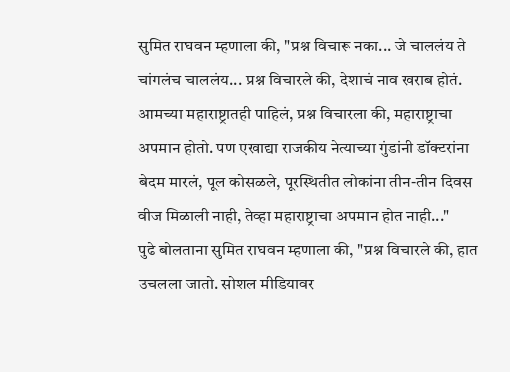सुमित राघवन म्हणाला की, "प्रश्न विचारू नका... जे चाललंय ते चांगलंच चाललंय... प्रश्न विचारले की, देशाचं नाव खराब होतं. आमच्या महाराष्ट्रातही पाहिलं, प्रश्न विचारला की, महाराष्ट्राचा अपमान होतो. पण एखाद्या राजकीय नेत्याच्या गुंडांनी डॉक्टरांना बेदम मारलं, पूल कोसळले, पूरस्थितीत लोकांना तीन-तीन दिवस वीज मिळाली नाही, तेव्हा महाराष्ट्राचा अपमान होत नाही..."
पुढे बोलताना सुमित राघवन म्हणाला की, "प्रश्न विचारले की, हात उचलला जातो. सोशल मीडियावर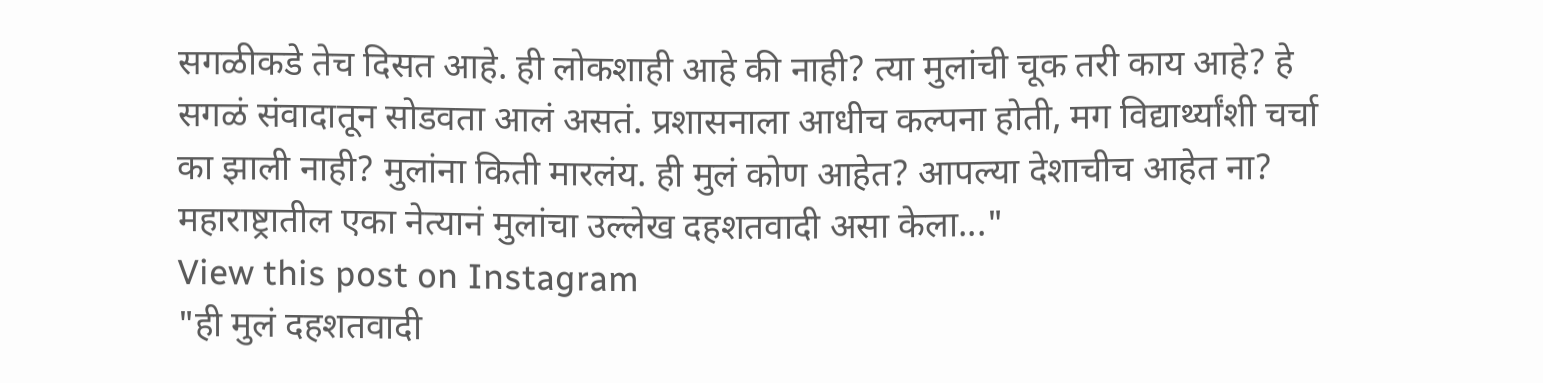सगळीकडे तेच दिसत आहे. ही लोकशाही आहे की नाही? त्या मुलांची चूक तरी काय आहे? हे सगळं संवादातून सोडवता आलं असतं. प्रशासनाला आधीच कल्पना होती, मग विद्यार्थ्यांशी चर्चा का झाली नाही? मुलांना किती मारलंय. ही मुलं कोण आहेत? आपल्या देशाचीच आहेत ना? महाराष्ट्रातील एका नेत्यानं मुलांचा उल्लेख दहशतवादी असा केला..."
View this post on Instagram
"ही मुलं दहशतवादी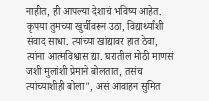नाहीत, ही आपल्या देशाचं भविष्य आहेत. कृपया तुमच्या खुर्चीवरून उठा, विद्यार्थ्यांशी संवाद साधा. त्यांच्या खांद्यावर हात ठेवा, त्यांना आत्मविश्वास द्या. घरातील मोठी माणसं जशी मुलांशी प्रेमाने बोलतात, तसंच त्यांच्याशीही बोला", असं आवाहन सुमित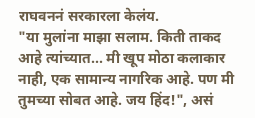राघवननं सरकारला केलंय.
"या मुलांना माझा सलाम. किती ताकद आहे त्यांच्यात... मी खूप मोठा कलाकार नाही, एक सामान्य नागरिक आहे. पण मी तुमच्या सोबत आहे. जय हिंद!", असं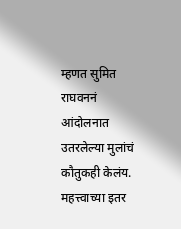म्हणत सुमित राघवननं आंदोलनात उतरलेल्या मुलांचं कौतुकही केलंय.
महत्त्वाच्या इतर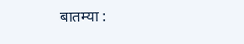बातम्या :